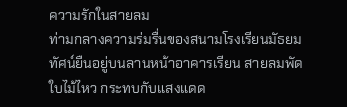ความรักในสายลม
ท่ามกลางความร่มรื่นของสนามโรงเรียนมัธยม ทัศน์ยืนอยู่บนลานหน้าอาคารเรียน สายลมพัดใบไม้ไหว กระทบกับแสงแดด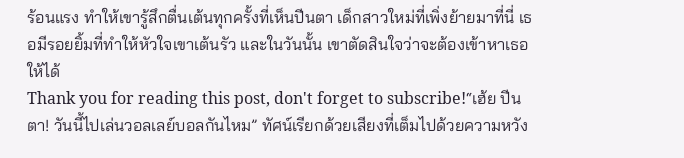ร้อนแรง ทำให้เขารู้สึกตื่นเต้นทุกครั้งที่เห็นปีนตา เด็กสาวใหม่ที่เพิ่งย้ายมาที่นี่ เธอมีรอยยิ้มที่ทำให้หัวใจเขาเต้นรัว และในวันนั้น เขาตัดสินใจว่าจะต้องเข้าหาเธอให้ได้
Thank you for reading this post, don't forget to subscribe!“เฮ้ย ปีนตา! วันนี้ไปเล่นวอลเลย์บอลกันไหม” ทัศน์เรียกด้วยเสียงที่เต็มไปด้วยความหวัง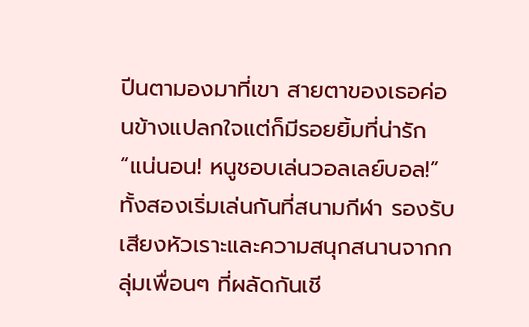ปีนตามองมาที่เขา สายตาของเธอค่อนข้างแปลกใจแต่ก็มีรอยยิ้มที่น่ารัก “แน่นอน! หนูชอบเล่นวอลเลย์บอล!”
ทั้งสองเริ่มเล่นกันที่สนามกีฬา รองรับเสียงหัวเราะและความสนุกสนานจากกลุ่มเพื่อนๆ ที่ผลัดกันเชี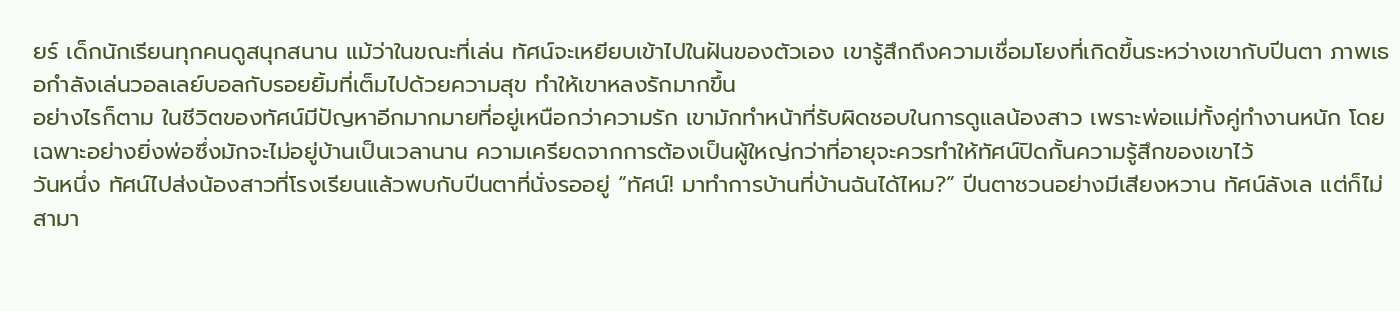ยร์ เด็กนักเรียนทุกคนดูสนุกสนาน แม้ว่าในขณะที่เล่น ทัศน์จะเหยียบเข้าไปในฝันของตัวเอง เขารู้สึกถึงความเชื่อมโยงที่เกิดขึ้นระหว่างเขากับปีนตา ภาพเธอกำลังเล่นวอลเลย์บอลกับรอยยิ้มที่เต็มไปด้วยความสุข ทำให้เขาหลงรักมากขึ้น
อย่างไรก็ตาม ในชีวิตของทัศน์มีปัญหาอีกมากมายที่อยู่เหนือกว่าความรัก เขามักทำหน้าที่รับผิดชอบในการดูแลน้องสาว เพราะพ่อแม่ทั้งคู่ทำงานหนัก โดยเฉพาะอย่างยิ่งพ่อซึ่งมักจะไม่อยู่บ้านเป็นเวลานาน ความเครียดจากการต้องเป็นผู้ใหญ่กว่าที่อายุจะควรทำให้ทัศน์ปิดกั้นความรู้สึกของเขาไว้
วันหนึ่ง ทัศน์ไปส่งน้องสาวที่โรงเรียนแล้วพบกับปีนตาที่นั่งรออยู่ “ทัศน์! มาทำการบ้านที่บ้านฉันได้ไหม?” ปีนตาชวนอย่างมีเสียงหวาน ทัศน์ลังเล แต่ก็ไม่สามา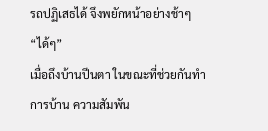รถปฏิเสธได้ จึงพยักหน้าอย่างช้าๆ “ได้ๆ”
เมื่อถึงบ้านปีนตา ในขณะที่ช่วยกันทำการบ้าน ความสัมพัน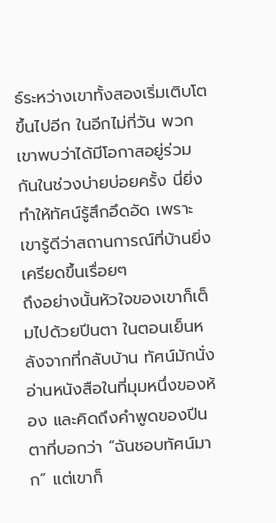ธ์ระหว่างเขาทั้งสองเริ่มเติบโตขึ้นไปอีก ในอีกไม่กี่วัน พวกเขาพบว่าได้มีโอกาสอยู่ร่วมกันในช่วงบ่ายบ่อยครั้ง นี่ยิ่งทำให้ทัศน์รู้สึกอึดอัด เพราะเขารู้ดีว่าสถานการณ์ที่บ้านยิ่งเครียดขึ้นเรื่อยๆ
ถึงอย่างนั้นหัวใจของเขาก็เต็มไปด้วยปีนตา ในตอนเย็นหลังจากที่กลับบ้าน ทัศน์มักนั่งอ่านหนังสือในที่มุมหนึ่งของห้อง และคิดถึงคำพูดของปีนตาที่บอกว่า “ฉันชอบทัศน์มาก” แต่เขาก็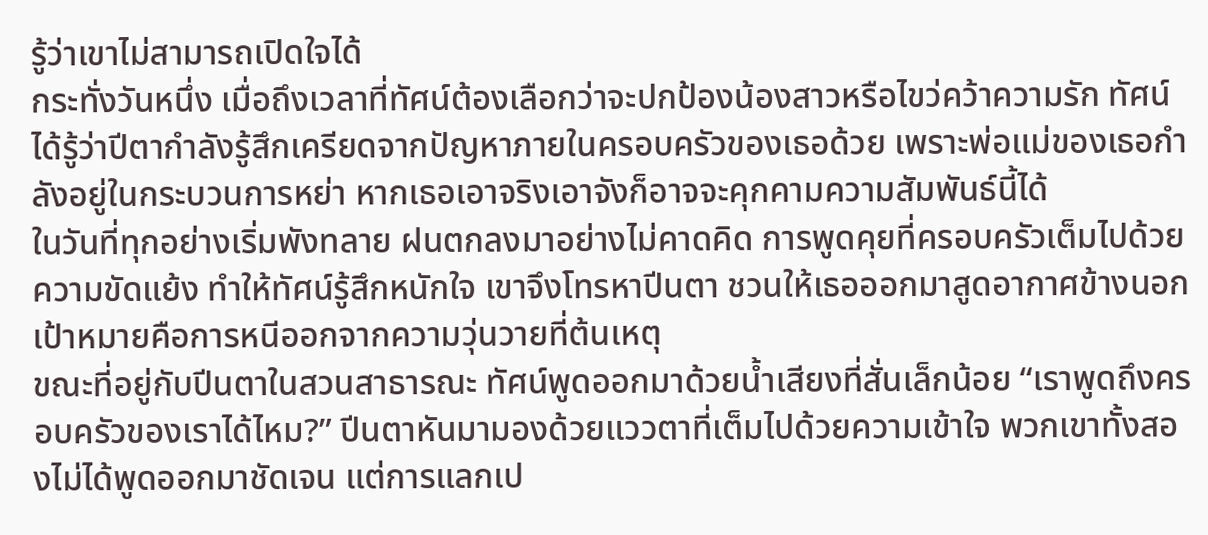รู้ว่าเขาไม่สามารถเปิดใจได้
กระทั่งวันหนึ่ง เมื่อถึงเวลาที่ทัศน์ต้องเลือกว่าจะปกป้องน้องสาวหรือไขว่คว้าความรัก ทัศน์ได้รู้ว่าปีตากำลังรู้สึกเครียดจากปัญหาภายในครอบครัวของเธอด้วย เพราะพ่อแม่ของเธอกำลังอยู่ในกระบวนการหย่า หากเธอเอาจริงเอาจังก็อาจจะคุกคามความสัมพันธ์นี้ได้
ในวันที่ทุกอย่างเริ่มพังทลาย ฝนตกลงมาอย่างไม่คาดคิด การพูดคุยที่ครอบครัวเต็มไปด้วยความขัดแย้ง ทำให้ทัศน์รู้สึกหนักใจ เขาจึงโทรหาปีนตา ชวนให้เธอออกมาสูดอากาศข้างนอก เป้าหมายคือการหนีออกจากความวุ่นวายที่ต้นเหตุ
ขณะที่อยู่กับปีนตาในสวนสาธารณะ ทัศน์พูดออกมาด้วยน้ำเสียงที่สั่นเล็กน้อย “เราพูดถึงครอบครัวของเราได้ไหม?” ปีนตาหันมามองด้วยแววตาที่เต็มไปด้วยความเข้าใจ พวกเขาทั้งสองไม่ได้พูดออกมาชัดเจน แต่การแลกเป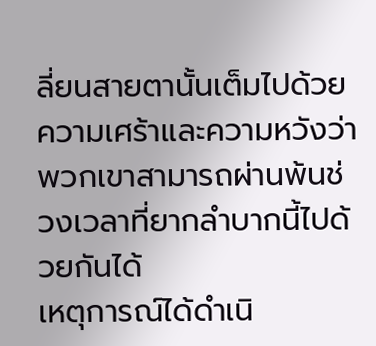ลี่ยนสายตานั้นเต็มไปด้วยความเศร้าและความหวังว่าพวกเขาสามารถผ่านพ้นช่วงเวลาที่ยากลำบากนี้ไปด้วยกันได้
เหตุการณ์ได้ดำเนิ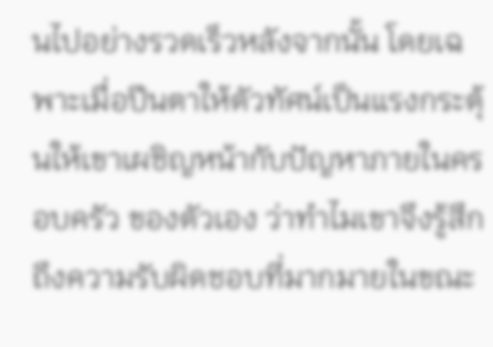นไปอย่างรวดเร็วหลังจากนั้น โดยเฉพาะเมื่อปีนตาให้ตัวทัศน์เป็นแรงกระตุ้นให้เขาเผชิญหน้ากับปัญหาภายในครอบครัว ของตัวเอง ว่าทำไมเขาจึงรู้สึกถึงความรับผิดชอบที่มากมายในขณะ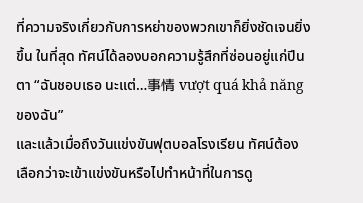ที่ความจริงเกี่ยวกับการหย่าของพวกเขาก็ยิ่งชัดเจนยิ่งขึ้น ในที่สุด ทัศน์ได้ลองบอกความรู้สึกที่ซ่อนอยู่แก่ปีนตา “ฉันชอบเธอ นะแต่…事情 vượt quá khả năngของฉัน”
และแล้วเมื่อถึงวันแข่งขันฟุตบอลโรงเรียน ทัศน์ต้องเลือกว่าจะเข้าแข่งขันหรือไปทำหน้าที่ในการดู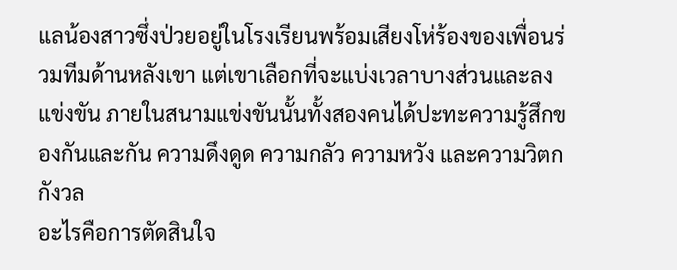แลน้องสาวซึ่งป่วยอยู่ในโรงเรียนพร้อมเสียงโห่ร้องของเพื่อนร่วมทีมด้านหลังเขา แต่เขาเลือกที่จะแบ่งเวลาบางส่วนและลงแข่งขัน ภายในสนามแข่งขันนั้นทั้งสองคนได้ปะทะความรู้สึกของกันและกัน ความดึงดูด ความกลัว ความหวัง และความวิตกกังวล
อะไรคือการตัดสินใจ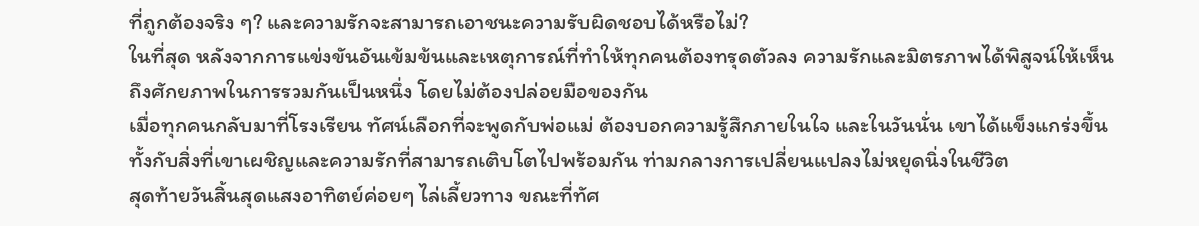ที่ถูกต้องจริง ๆ? และความรักจะสามารถเอาชนะความรับผิดชอบได้หรือไม่?
ในที่สุด หลังจากการแข่งขันอันเข้มข้นและเหตุการณ์ที่ทำให้ทุกคนต้องทรุดตัวลง ความรักและมิตรภาพได้พิสูจน์ให้เห็นถึงศักยภาพในการรวมกันเป็นหนึ่ง โดยไม่ต้องปล่อยมือของกัน
เมื่อทุกคนกลับมาที่โรงเรียน ทัศน์เลือกที่จะพูดกับพ่อแม่ ต้องบอกความรู้สึกภายในใจ และในวันนั่น เขาได้แข็งแกร่งขึ้น ทั้งกับสิ่งที่เขาเผชิญและความรักที่สามารถเติบโตไปพร้อมกัน ท่ามกลางการเปลี่ยนแปลงไม่หยุดนิ่งในชีวิต
สุดท้ายวันสิ้นสุดแสงอาทิตย์ค่อยๆ ไล่เลี้ยวทาง ขณะที่ทัศ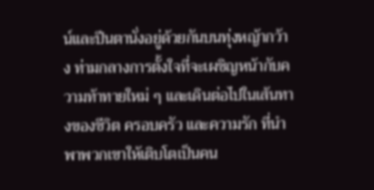น์และปีนตานั่งอยู่ด้วยกันบนทุ่งหญ้ากว้าง ท่ามกลางการตั้งใจที่จะเผชิญหน้ากับความท้าทายใหม่ ๆ และเดินต่อไปในเส้นทางของชีวิต ครอบครัว และความรัก ที่นำพาพวกเขาให้เติบโตเป็นคน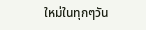ใหม่ในทุกๆวัน